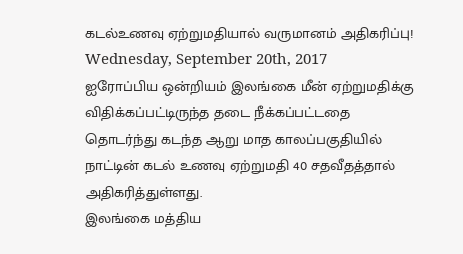கடல்உணவு ஏற்றுமதியால் வருமானம் அதிகரிப்பு!
Wednesday, September 20th, 2017
ஐரோப்பிய ஒன்றியம் இலங்கை மீன் ஏற்றுமதிக்கு விதிக்கப்பட்டிருந்த தடை நீக்கப்பட்டதை தொடர்ந்து கடந்த ஆறு மாத காலப்பகுதியில் நாட்டின் கடல் உணவு ஏற்றுமதி 40 சதவீதத்தால் அதிகரித்துள்ளது.
இலங்கை மத்திய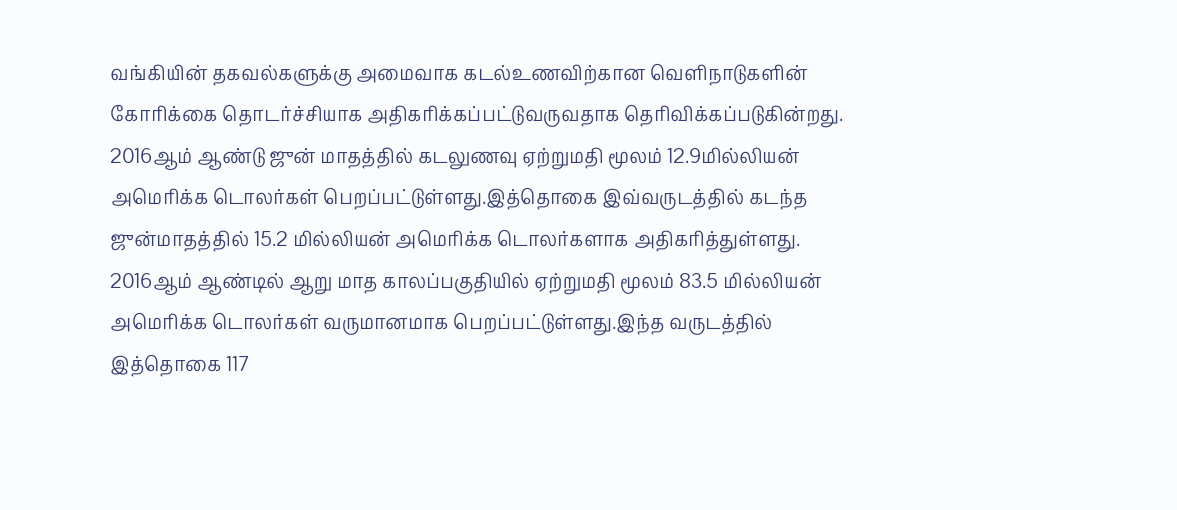வங்கியின் தகவல்களுக்கு அமைவாக கடல்உணவிற்கான வெளிநாடுகளின் கோரிக்கை தொடர்ச்சியாக அதிகரிக்கப்பட்டுவருவதாக தெரிவிக்கப்படுகின்றது.
2016ஆம் ஆண்டு ஜுன் மாதத்தில் கடலுணவு ஏற்றுமதி மூலம் 12.9மில்லியன் அமெரிக்க டொலர்கள் பெறப்பட்டுள்ளது.இத்தொகை இவ்வருடத்தில் கடந்த ஜுன்மாதத்தில் 15.2 மில்லியன் அமெரிக்க டொலர்களாக அதிகரித்துள்ளது.
2016ஆம் ஆண்டில் ஆறு மாத காலப்பகுதியில் ஏற்றுமதி மூலம் 83.5 மில்லியன் அமெரிக்க டொலர்கள் வருமானமாக பெறப்பட்டுள்ளது.இந்த வருடத்தில் இத்தொகை 117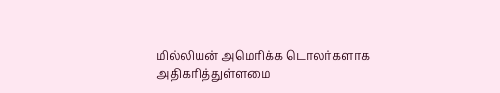மில்லியன் அமெரிக்க டொலர்களாக அதிகரித்துள்ளமை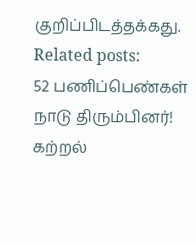குறிப்பிடத்தக்கது.
Related posts:
52 பணிப்பெண்கள் நாடு திரும்பினர்!
கற்றல்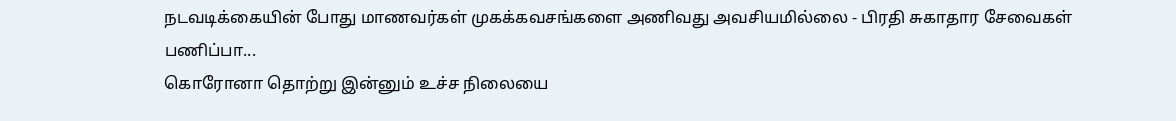நடவடிக்கையின் போது மாணவர்கள் முகக்கவசங்களை அணிவது அவசியமில்லை - பிரதி சுகாதார சேவைகள் பணிப்பா...
கொரோனா தொற்று இன்னும் உச்ச நிலையை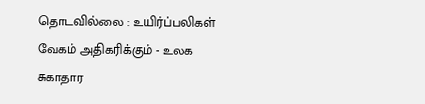தொடவில்லை : உயிர்ப்பலிகள் வேகம் அதிகரிக்கும் - உலக சுகாதார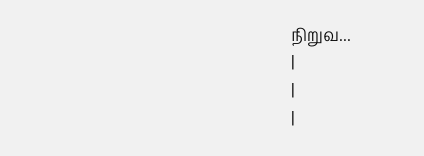நிறுவ...
|
|
|